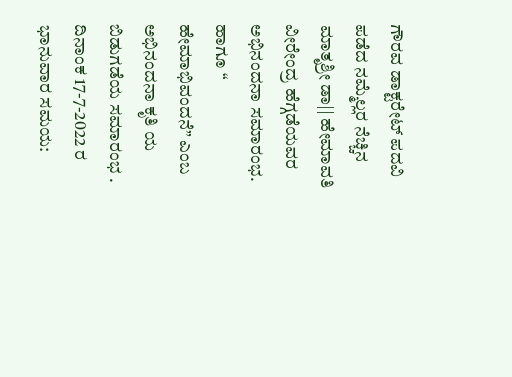ಗೌರವ ಡಾಕ್ಟರೇಟ್ ಪದವಿ ಪಡೆದ ನಮ್ಮೆಲ್ಲರ ನೆಚ್ಚಿನ ಮಾತೃಶ್ರೀ ಡಾ|| ಹೇಮಾವತಿ ವೀರೇಂದ್ರ ಹೆಗ್ಗಡೆಯವರ ಅಭಿನಂದನಾ ಸಮಾರಂಭ. ಹಾಗೂ “ ಹೇಮಾಭಿವಂದನೆ” ಎಂಬ ಅಭಿನಂದನಾ ಕೃತಿ ಯ ಬಿಡುಗಡೆಯ ಸಮಾರಂಭ . ದಿನಾಂಕ 17-7-2022 ರ ಭಾನುವಾರ ಸಮಯ: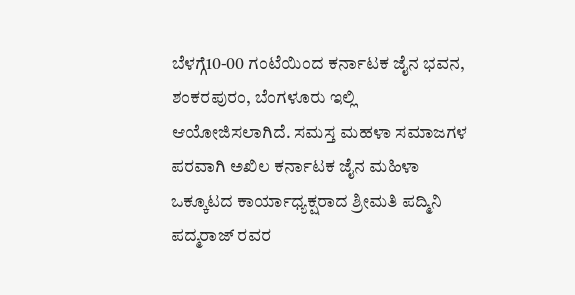ಬೆಳಗ್ಗೆ10-00 ಗಂಟೆಯಿಂದ ಕರ್ನಾಟಕ ಜೈನ ಭವನ, ಶಂಕರಪುರಂ, ಬೆಂಗಳೂರು ಇಲ್ಲಿ ಆಯೋಜಿಸಲಾಗಿದೆ. ಸಮಸ್ತ ಮಹಳಾ ಸಮಾಜಗಳ ಪರವಾಗಿ ಅಖಿಲ ಕರ್ನಾಟಕ ಜೈನ ಮಹಿಳಾ ಒಕ್ಕೂಟದ ಕಾರ್ಯಾಧ್ಯಕ್ಷರಾದ ಶ್ರೀಮತಿ ಪದ್ಮಿನಿ ಪದ್ಮರಾಜ್ ರವರ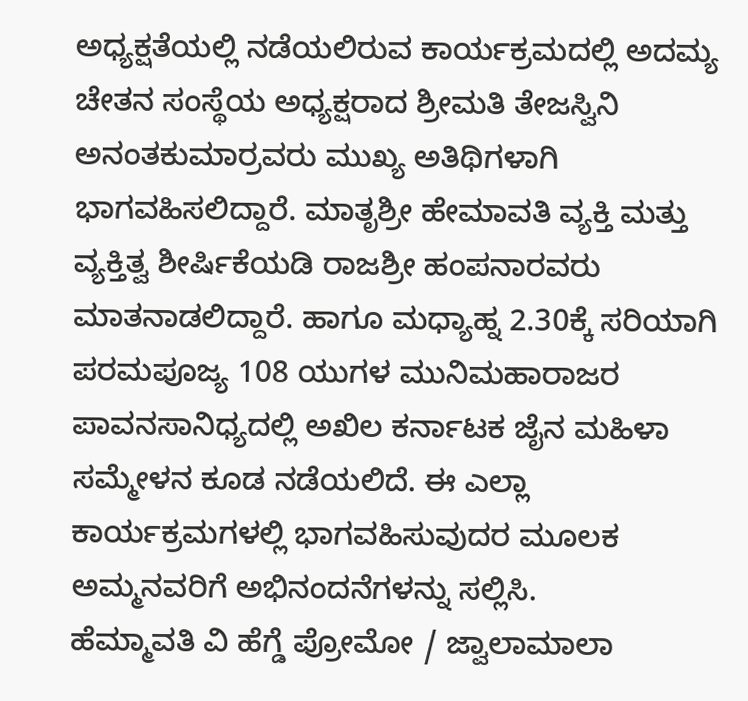ಅಧ್ಯಕ್ಷತೆಯಲ್ಲಿ ನಡೆಯಲಿರುವ ಕಾರ್ಯಕ್ರಮದಲ್ಲಿ ಅದಮ್ಯ ಚೇತನ ಸಂಸ್ಥೆಯ ಅಧ್ಯಕ್ಷರಾದ ಶ್ರೀಮತಿ ತೇಜಸ್ವಿನಿ ಅನಂತಕುಮಾರ್ರವರು ಮುಖ್ಯ ಅತಿಥಿಗಳಾಗಿ ಭಾಗವಹಿಸಲಿದ್ದಾರೆ. ಮಾತೃಶ್ರೀ ಹೇಮಾವತಿ ವ್ಯಕ್ತಿ ಮತ್ತು ವ್ಯಕ್ತಿತ್ವ ಶೀರ್ಷಿಕೆಯಡಿ ರಾಜಶ್ರೀ ಹಂಪನಾರವರು ಮಾತನಾಡಲಿದ್ದಾರೆ. ಹಾಗೂ ಮಧ್ಯಾಹ್ನ 2.30ಕ್ಕೆ ಸರಿಯಾಗಿ ಪರಮಪೂಜ್ಯ 108 ಯುಗಳ ಮುನಿಮಹಾರಾಜರ ಪಾವನಸಾನಿಧ್ಯದಲ್ಲಿ ಅಖಿಲ ಕರ್ನಾಟಕ ಜೈನ ಮಹಿಳಾ ಸಮ್ಮೇಳನ ಕೂಡ ನಡೆಯಲಿದೆ. ಈ ಎಲ್ಲಾ ಕಾರ್ಯಕ್ರಮಗಳಲ್ಲಿ ಭಾಗವಹಿಸುವುದರ ಮೂಲಕ ಅಮ್ಮನವರಿಗೆ ಅಭಿನಂದನೆಗಳನ್ನು ಸಲ್ಲಿಸಿ.
ಹೆಮ್ಮಾವತಿ ವಿ ಹೆಗ್ಡೆ ಪ್ರೋಮೋ / ಜ್ವಾಲಾಮಾಲಾ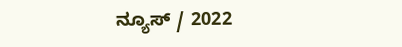ನ್ಯೂಸ್ / 2022